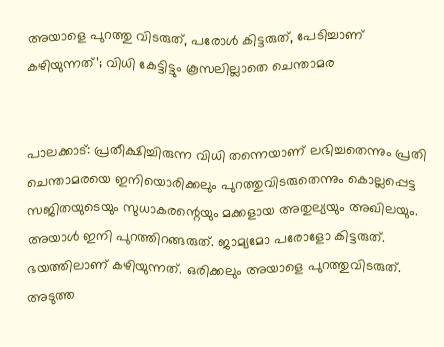അയാളെ പുറത്തു വിടരുത്, പരോള്‍ കിട്ടരുത്, പേടിച്ചാണ് കഴിയുന്നത്’; വിധി കേട്ടിട്ടും കൂസലില്ലാതെ ചെന്താമര


പാലക്കാട്: പ്രതീക്ഷിച്ചിരുന്ന വിധി തന്നെയാണ് ലഭിച്ചതെന്നും പ്രതി ചെന്താമരയെ ഇനിയൊരിക്കലും പുറത്തുവിടരുതെന്നും കൊല്ലപ്പെട്ട സജിതയുടെയും സുധാകരന്റെയും മക്കളായ അതുല്യയും അഖിലയും. അയാള്‍ ഇനി പുറത്തിറങ്ങരുത്. ജാമ്യമോ പരോളോ കിട്ടരുത്. ഭയത്തിലാണ് കഴിയുന്നത്. ഒരിക്കലും അയാളെ പുറത്തുവിടരുത്. അടുത്ത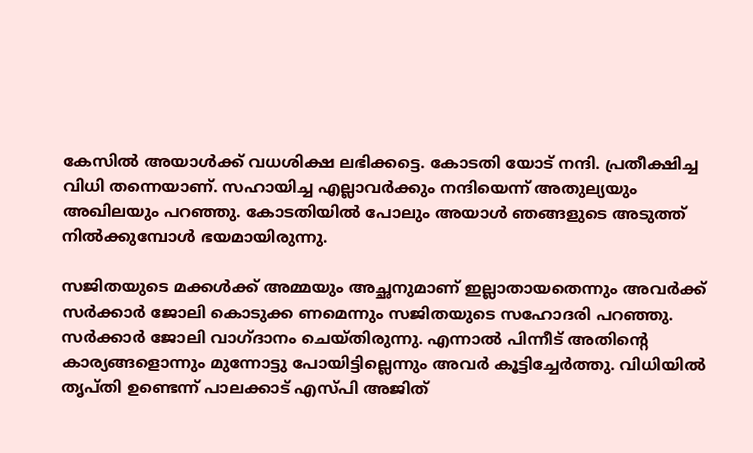കേസില്‍ അയാള്‍ക്ക് വധശിക്ഷ ലഭിക്കട്ടെ. കോടതി യോട് നന്ദി. പ്രതീക്ഷിച്ച വിധി തന്നെയാണ്. സഹായിച്ച എല്ലാവര്‍ക്കും നന്ദിയെന്ന് അതുല്യയും അഖിലയും പറഞ്ഞു. കോടതിയില്‍ പോലും അയാള്‍ ഞങ്ങളുടെ അടുത്ത് നില്‍ക്കുമ്പോള്‍ ഭയമായിരുന്നു.

സജിതയുടെ മക്കള്‍ക്ക് അമ്മയും അച്ഛനുമാണ് ഇല്ലാതായതെന്നും അവര്‍ക്ക് സര്‍ക്കാര്‍ ജോലി കൊടുക്ക ണമെന്നും സജിതയുടെ സഹോദരി പറഞ്ഞു. സര്‍ക്കാര്‍ ജോലി വാഗ്ദാനം ചെയ്തിരുന്നു. എന്നാല്‍ പിന്നീട് അതിന്റെ കാര്യങ്ങളൊന്നും മുന്നോട്ടു പോയിട്ടില്ലെന്നും അവര്‍ കൂട്ടിച്ചേര്‍ത്തു. വിധിയില്‍ തൃപ്തി ഉണ്ടെന്ന് പാലക്കാട് എസ്പി അജിത്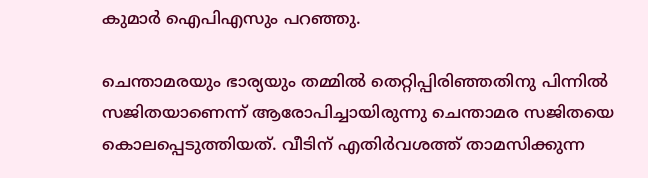കുമാര്‍ ഐപിഎസും പറഞ്ഞു.

ചെന്താമരയും ഭാര്യയും തമ്മില്‍ തെറ്റിപ്പിരിഞ്ഞതിനു പിന്നില്‍ സജിതയാണെന്ന് ആരോപിച്ചായിരുന്നു ചെന്താമര സജിതയെ കൊലപ്പെടുത്തിയത്. വീടിന് എതിര്‍വശത്ത് താമസിക്കുന്ന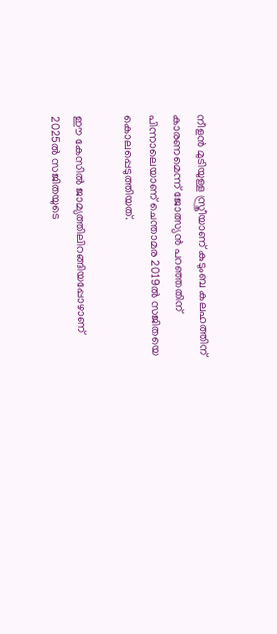നീളന്‍ മുടിയുള്ള സ്ത്രീയാണ് കുടുംബ കലഹത്തിന് കാരണമെന്ന് ജോത്സ്യന്‍ പറഞ്ഞതിന് പിന്നാലെയാണ് ചെന്താമര 2019ല്‍ സജിതയെ കൊലപ്പെടുത്തിയത്.

ഈ കേസില്‍ ജാമ്യത്തിലിറങ്ങിയപ്പോഴാണ് 2025ല്‍ സജിതയുടെ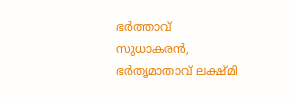ഭര്‍ത്താവ് സുധാകരന്‍, ഭര്‍തൃമാതാവ് ലക്ഷ്മി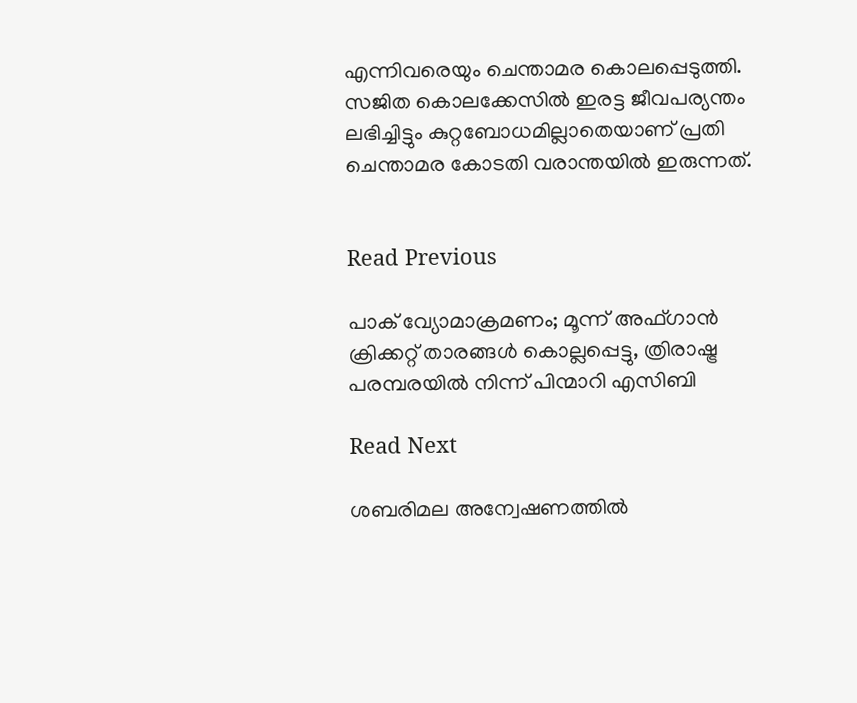എന്നിവരെയും ചെന്താമര കൊലപ്പെടുത്തി. സജിത കൊലക്കേസില്‍ ഇരട്ട ജീവപര്യന്തം ലഭിച്ചിട്ടും കുറ്റബോധമില്ലാതെയാണ് പ്രതി ചെന്താമര കോടതി വരാന്തയില്‍ ഇരുന്നത്.


Read Previous

പാക് വ്യോമാക്രമണം; മൂന്ന് അഫ്ഗാന്‍ ക്രിക്കറ്റ് താരങ്ങള്‍ കൊല്ലപ്പെട്ടു, ത്രിരാഷ്ട്ര പരമ്പരയില്‍ നിന്ന് പിന്മാറി എസിബി

Read Next

ശബരിമല അന്വേഷണത്തില്‍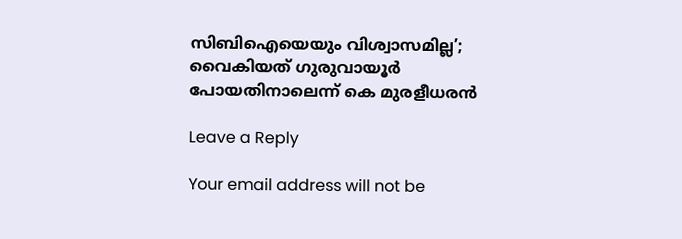സിബിഐയെയും വിശ്വാസമില്ല’; വൈകിയത് ഗുരുവായൂര്‍ പോയതിനാലെന്ന് കെ മുരളീധരന്‍

Leave a Reply

Your email address will not be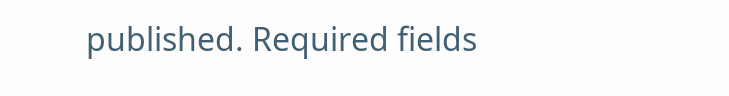published. Required fields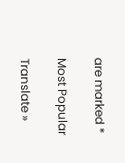are marked *

Most Popular

Translate »